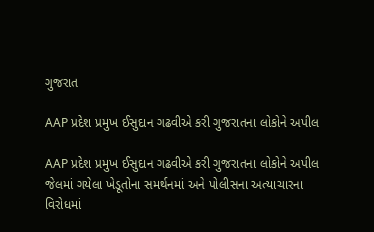ગુજરાત

AAP પ્રદેશ પ્રમુખ ઈસુદાન ગઢવીએ કરી ગુજરાતના લોકોને અપીલ

AAP પ્રદેશ પ્રમુખ ઈસુદાન ગઢવીએ કરી ગુજરાતના લોકોને અપીલ
જેલમાં ગયેલા ખેડૂતોના સમર્થનમાં અને પોલીસના અત્યાચારના વિરોધમાં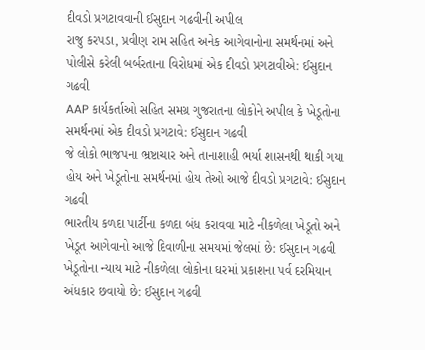દીવડો પ્રગટાવવાની ઈસુદાન ગઢવીની અપીલ
રાજુ કરપડા, પ્રવીણ રામ સહિત અનેક આગેવાનોના સમર્થનમાં અને પોલીસે કરેલી બર્બરતાના વિરોધમાં એક દીવડો પ્રગટાવીએ: ઈસુદાન ગઢવી
AAP કાર્યકર્તાઓ સહિત સમગ્ર ગુજરાતના લોકોને અપીલ કે ખેડૂતોના સમર્થનમાં એક દીવડો પ્રગટાવે: ઈસુદાન ગઢવી
જે લોકો ભાજપના ભ્રષ્ટાચાર અને તાનાશાહી ભર્યા શાસનથી થાકી ગયા હોય અને ખેડૂતોના સમર્થનમાં હોય તેઓ આજે દીવડો પ્રગટાવે: ઈસુદાન ગઢવી
ભારતીય કળદા પાર્ટીના કળદા બંધ કરાવવા માટે નીકળેલા ખેડૂતો અને ખેડૂત આગેવાનો આજે દિવાળીના સમયમાં જેલમાં છે: ઈસુદાન ગઢવી
ખેડૂતોના ન્યાય માટે નીકળેલા લોકોના ઘરમાં પ્રકાશના પર્વ દરમિયાન અંધકાર છવાયો છે: ઈસુદાન ગઢવી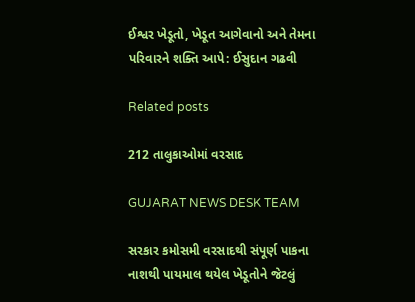ઈશ્વર ખેડૂતો, ખેડૂત આગેવાનો અને તેમના પરિવારને શક્તિ આપે: ઈસુદાન ગઢવી

Related posts

212 તાલુકાઓમાં વરસાદ

GUJARAT NEWS DESK TEAM

સરકાર કમોસમી વરસાદથી સંપૂર્ણ પાકના નાશથી પાયમાલ થયેલ ખેડૂતોને જેટલું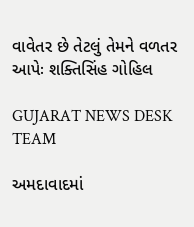વાવેતર છે તેટલું તેમને વળતર આપેઃ શક્તિસિંહ ગોહિલ

GUJARAT NEWS DESK TEAM

અમદાવાદમાં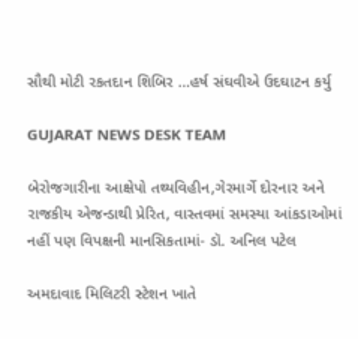સૌથી મોટી રકતદાન શિબિર …હર્ષ સંઘવીએ ઉદઘાટન કર્યુ

GUJARAT NEWS DESK TEAM

બેરોજગારીના આક્ષેપો તથ્યવિહીન,ગેરમાર્ગે દોરનાર અને રાજકીય એજન્ડાથી પ્રેરિત, વાસ્તવમાં સમસ્યા આંકડાઓમાં નહીં પણ વિપક્ષની માનસિકતામાં- ડૉ. અનિલ પટેલ

અમદાવાદ મિલિટરી સ્ટેશન ખાતે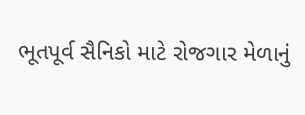ભૂતપૂર્વ સૈનિકો માટે રોજગાર મેળાનું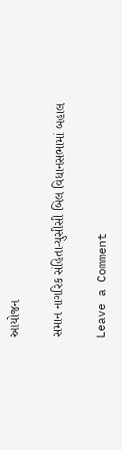આયોજન

સમાન નાગરિક સંહિતા-યુસીસી બિલ વિધાનસભામાં બહાલ

Leave a Comment